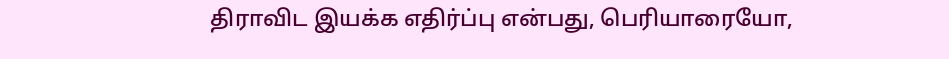திராவிட இயக்க எதிர்ப்பு என்பது, பெரியாரையோ,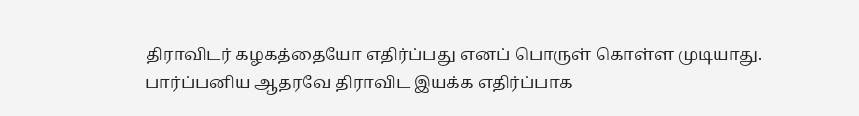திராவிடர் கழகத்தையோ எதிர்ப்பது எனப் பொருள் கொள்ள முடியாது. பார்ப்பனிய ஆதரவே திராவிட இயக்க எதிர்ப்பாக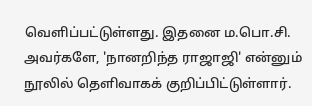வெளிப்பட்டுள்ளது. இதனை ம.பொ.சி. அவர்களே, 'நானறிந்த ராஜாஜி' என்னும் நூலில் தெளிவாகக் குறிப்பிட்டுள்ளார்.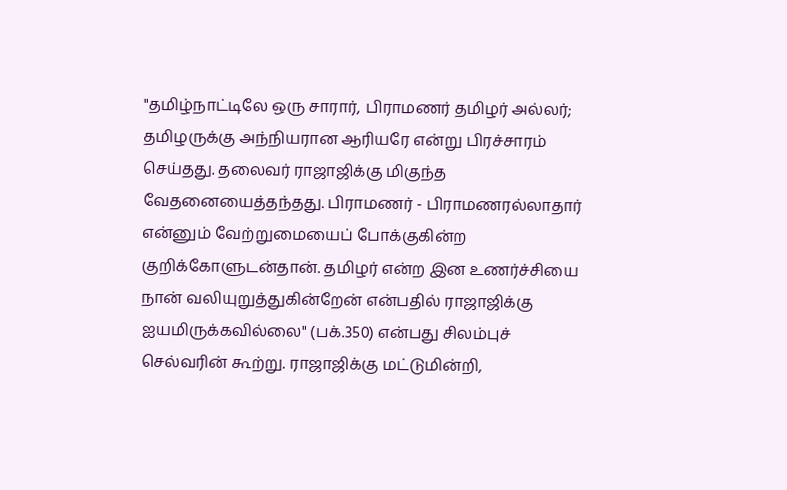"தமிழ்நாட்டிலே ஒரு சாரார், பிராமணர் தமிழர் அல்லர்; தமிழருக்கு அந்நியரான ஆரியரே என்று பிரச்சாரம் செய்தது. தலைவர் ராஜாஜிக்கு மிகுந்த வேதனையைத்தந்தது. பிராமணர் - பிராமணரல்லாதார் என்னும் வேற்றுமையைப் போக்குகின்ற குறிக்கோளுடன்தான். தமிழர் என்ற இன உணர்ச்சியை நான் வலியுறுத்துகின்றேன் என்பதில் ராஜாஜிக்கு ஐயமிருக்கவில்லை" (பக்.350) என்பது சிலம்புச் செல்வரின் கூற்று. ராஜாஜிக்கு மட்டுமின்றி,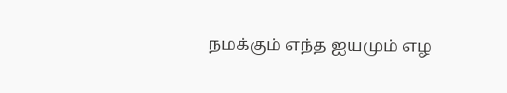நமக்கும் எந்த ஐயமும் எழ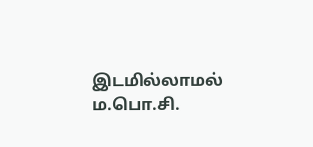இடமில்லாமல் ம.பொ.சி.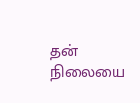தன் நிலையை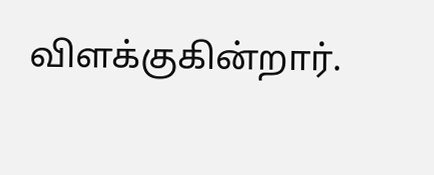விளக்குகின்றார்.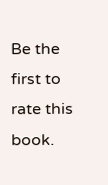Be the first to rate this book.